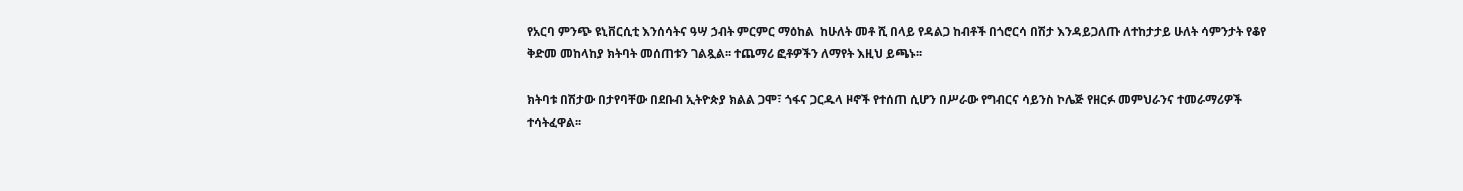የአርባ ምንጭ ዩኒቨርሲቲ እንሰሳትና ዓሣ ኃብት ምርምር ማዕከል  ከሁለት መቶ ሺ በላይ የዳልጋ ከብቶች በጎሮርሳ በሽታ እንዳይጋለጡ ለተከታታይ ሁለት ሳምንታት የቆየ ቅድመ መከላከያ ክትባት መሰጠቱን ገልጿል፡፡ ተጨማሪ ፎቶዎችን ለማየት እዚህ ይጫኑ፡፡

ክትባቱ በሽታው በታየባቸው በደቡብ ኢትዮጵያ ክልል ጋሞ፣ ጎፋና ጋርዱላ ዞኖች የተሰጠ ሲሆን በሥራው የግብርና ሳይንስ ኮሌጅ የዘርፉ መምህራንና ተመራማሪዎች ተሳትፈዋል፡፡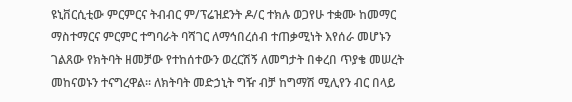ዩኒቨርሲቲው ምርምርና ትብብር ም/ፕሬዝደንት ዶ/ር ተክሉ ወጋየሁ ተቋሙ ከመማር ማስተማርና ምርምር ተግባራት ባሻገር ለማኅበረሰብ ተጠቃሚነት እየሰራ መሆኑን ገልጸው የክትባት ዘመቻው የተከሰተውን ወረርሽኝ ለመግታት በቀረበ ጥያቄ መሠረት መከናወኑን ተናግረዋል፡፡ ለክትባት መድኃኒት ግዥ ብቻ ከግማሽ ሚሊየን ብር በላይ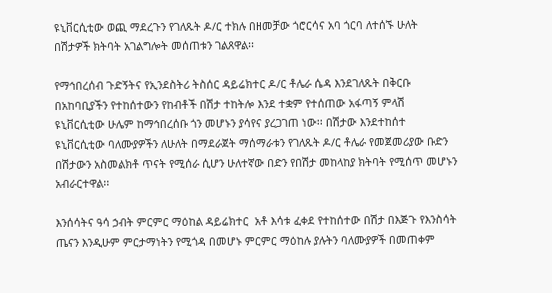ዩኒቨርሲቲው ወጪ ማደረጉን የገለጹት ዶ/ር ተክሉ በዘመቻው ጎሮርሳና አባ ጎርባ ለተሰኙ ሁለት በሽታዎች ክትባት አገልግሎት መሰጠቱን ገልጸዋል፡፡

የማኅበረሰብ ጉድኝትና የኢንደስትሪ ትስሰር ዳይሬክተር ዶ/ር ቶሌራ ሴዳ እንደገለጹት በቅርቡ በአከባቢያችን የተከሰተውን የከብቶች በሽታ ተከትሎ እንደ ተቋም የተሰጠው አፋጣኝ ምላሽ ዩኒቨርሲቲው ሁሌም ከማኅበረሰቡ ጎን መሆኑን ያሳየና ያረጋገጠ ነው፡፡ በሽታው እንደተከሰተ ዩኒቨርሲቲው ባለሙያዎችን ለሁለት በማደራጀት ማሰማራቱን የገለጹት ዶ/ር ቶሌራ የመጀመሪያው ቡድን በሽታውን አስመልክቶ ጥናት የሚሰራ ሲሆን ሁለተኛው በድን የበሽታ መከላከያ ክትባት የሚሰጥ መሆኑን አብራርተዋል፡፡

እንሰሳትና ዓሳ ኃብት ምርምር ማዕከል ዳይሬክተር  አቶ እሳቱ ፈቀደ የተከሰተው በሽታ በእጅጉ የእንስሳት ጤናን እንዲሁም ምርታማነትን የሚጎዳ በመሆኑ ምርምር ማዕከሉ ያሉትን ባለሙያዎች በመጠቀም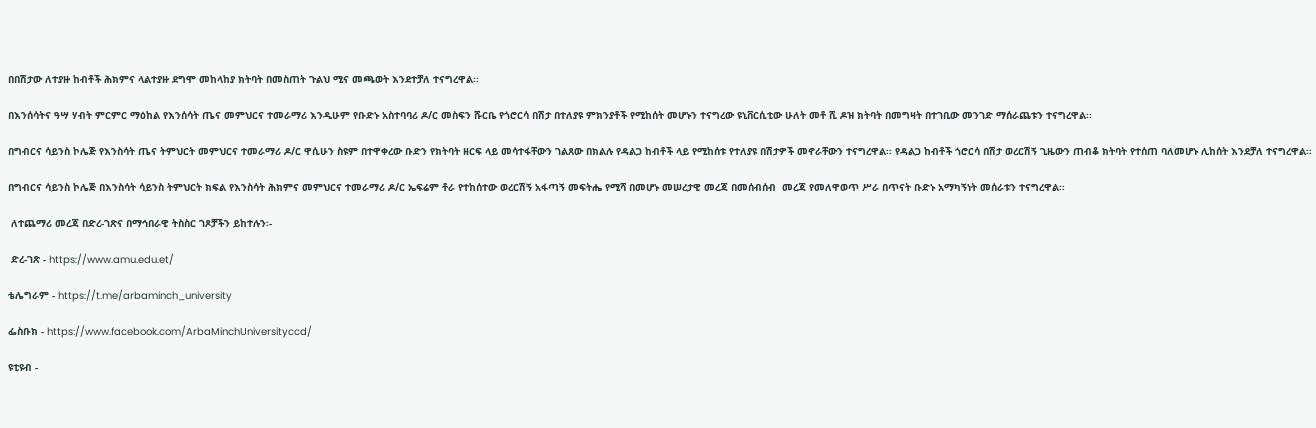በበሽታው ለተያዙ ከብቶች ሕክምና ላልተያዙ ደግሞ መከላከያ ክትባት በመስጠት ጉልህ ሚና መጫወት እንደተቻለ ተናግረዋል፡፡

በእንሰሳትና ዓሣ ሃብት ምርምር ማዕከል የእንሰሳት ጤና መምህርና ተመራማሪ እንዲሁም የቡድኑ አስተባባሪ ዶ/ር መስፍን ሹርቤ የጎሮርሳ በሽታ በተለያዩ ምክንያቶች የሚከሰት መሆኑን ተናግረው ዩኒቨርሲቲው ሁለት መቶ ሺ ዶዝ ክትባት በመግዛት በተገቢው መንገድ ማሰራጨቱን ተናግረዋል፡፡

በግብርና ሳይንስ ኮሌጅ የእንስሳት ጤና ትምህርት መምህርና ተመራማሪ ዶ/ር ዋሲሁን ስዩም በተዋቀረው ቡድን የክትባት ዘርፍ ላይ መሳተፋቸውን ገልጸው በክልሉ የዳልጋ ከብቶች ላይ የሚከሰቱ የተለያዩ በሽታዎች መኖራቸውን ተናግረዋል፡፡ የዳልጋ ከብቶች ጎሮርሳ በሽታ ወረርሽኝ ጊዜውን ጠብቆ ክትባት የተሰጠ ባለመሆኑ ሊከሰት እንደቻለ ተናግረዋል፡፡

በግብርና ሳይንስ ኮሌጅ በእንስሳት ሳይንስ ትምህርት ክፍል የእንስሳት ሕክምና መምህርና ተመራማሪ ዶ/ር ኤፍሬም ቶራ የተከሰተው ወረርሽኝ አፋጣኝ መፍትሔ የሚሻ በመሆኑ መሠረታዊ መረጃ በመሰብሰብ  መረጃ የመለዋወጥ ሥራ በጥናት ቡድኑ አማካኝነት መሰራቱን ተናግረዋል፡፡

 ለተጨማሪ መረጃ በድረ-ገጽና በማኅበራዊ ትስስር ገጾቻችን ይከተሉን፡-

 ድረ-ገጽ - https://www.amu.edu.et/

ቴሌግራም - https://t.me/arbaminch_university

ፌስቡክ - https://www.facebook.com/ArbaMinchUniversityccd/

ዩቲዩብ -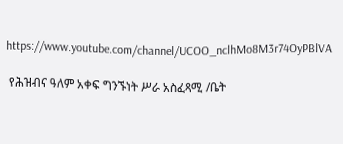https://www.youtube.com/channel/UCOO_nclhMo8M3r74OyPBlVA

 የሕዝብና ዓለም አቀፍ ግንኙነት ሥራ አስፈጻሚ /ቤት